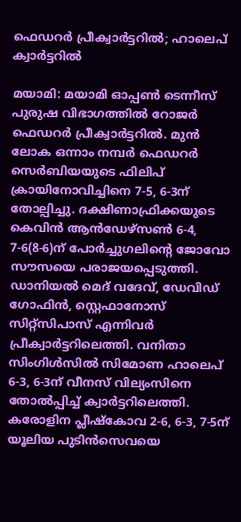ഫെഡറര്‍ പ്രീക്വാര്‍ട്ടറിൽ‍; ഹാലെപ് ക്വാര്‍ട്ടറില്‍

മയാമി: മയാമി ഓപ്പണ്‍ ടെന്നീസ് പുരുഷ വിഭാഗത്തില്‍ റോജര്‍ ഫെഡറര്‍ പ്രീക്വാര്‍ട്ടറില്‍. മുന്‍ ലോക ഒന്നാം നമ്പര്‍ ഫെഡറര്‍ സെര്‍ബിയയുടെ ഫിലിപ് ക്രായിനോവിച്ചിനെ 7-5, 6-3ന് തോല്പിച്ചു. ദക്ഷിണാഫ്രിക്കയുടെ കെവിന്‍ ആന്‍ഡേഴ്‌സണ്‍ 6-4, 7-6(8-6)ന് പോര്‍ച്ചുഗലിന്‍റെ ജോവോ സൗസയെ പരാജയപ്പെടുത്തി. ഡാനിയല്‍ മെദ് വദേവ്, ഡേവിഡ് ഗോഫിന്‍, സ്റ്റെഫാനോസ് സിറ്റ്‌സിപാസ് എന്നിവര്‍ പ്രീക്വാര്‍ട്ടറിലെത്തി. വനിതാ സിംഗിള്‍സില്‍ സിമോണ ഹാലെപ് 6-3, 6-3ന് വീനസ് വില്യംസിനെ തോല്‍പ്പിച്ച് ക്വാര്‍ട്ടറിലെത്തി. കരോളിന പ്ലീഷ്‌കോവ 2-6, 6-3, 7-5ന് യൂലിയ പുടിന്‍സെവയെ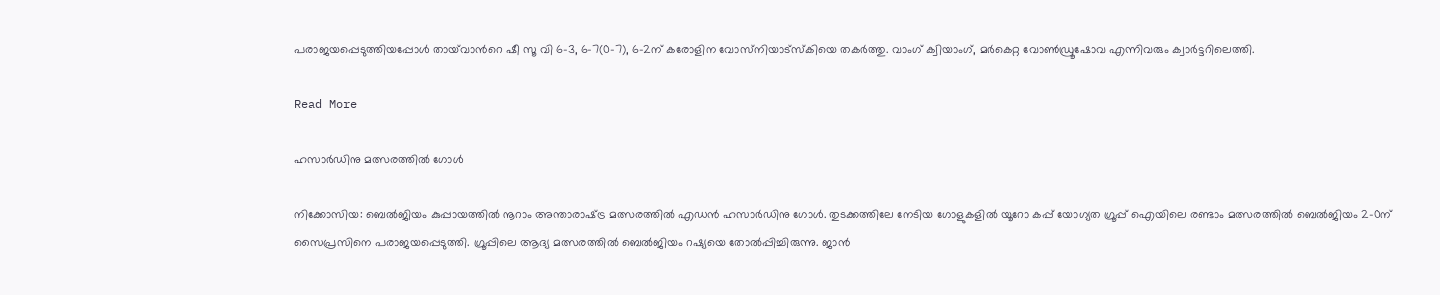പരാജയപ്പെടുത്തിയപ്പോള്‍ തായ്‌വാന്‍റെ ഷീ സൂ വി 6-3, 6-7(0-7), 6-2ന് കരോളിന വോസ്‌നിയാട്സ്‌കിയെ തകര്‍ത്തു. വാംഗ് ക്വിയാംഗ്, മര്‍കെറ്റ വോൺഡ്രൂഷോവ എന്നിവരും ക്വാര്‍ട്ടറിലെത്തി.

Read More

ഹസാര്‍ഡിനു മത്സരത്തില്‍ ഗോള്‍

നിക്കോസിയ: ബെല്‍ജിയം കുപ്പായത്തില്‍ നൂറാം അന്താരാഷ്‌ട്ര മത്സരത്തില്‍ എഡന്‍ ഹസാര്‍ഡിനു ഗോള്‍. തുടക്കത്തിലേ നേടിയ ഗോളുകളില്‍ യൂറോ കപ്പ് യോഗ്യത ഗ്രൂപ്പ് ഐയിലെ രണ്ടാം മത്സരത്തില്‍ ബെല്‍ജിയം 2-0ന് സൈപ്രസിനെ പരാജയപ്പെടുത്തി. ഗ്രൂപ്പിലെ ആദ്യ മത്സരത്തില്‍ ബെല്‍ജിയം റഷ്യയെ തോല്‍പ്പിച്ചിരുന്നു. ജാന്‍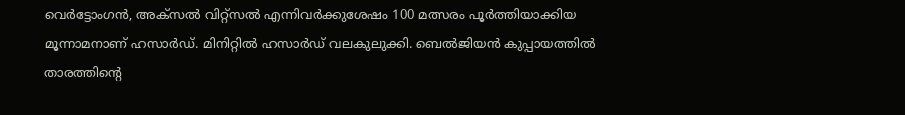വെര്‍ട്ടോംഗന്‍, അക്‌സല്‍ വിറ്റ്‌സല്‍ എന്നിവര്‍ക്കുശേഷം 100 മത്സരം പൂര്‍ത്തിയാക്കിയ മൂന്നാമനാണ് ഹസാര്‍ഡ്. മിനിറ്റില്‍ ഹസാര്‍ഡ് വലകുലുക്കി. ബെല്‍ജിയന്‍ കുപ്പായത്തില്‍ താരത്തിന്‍റെ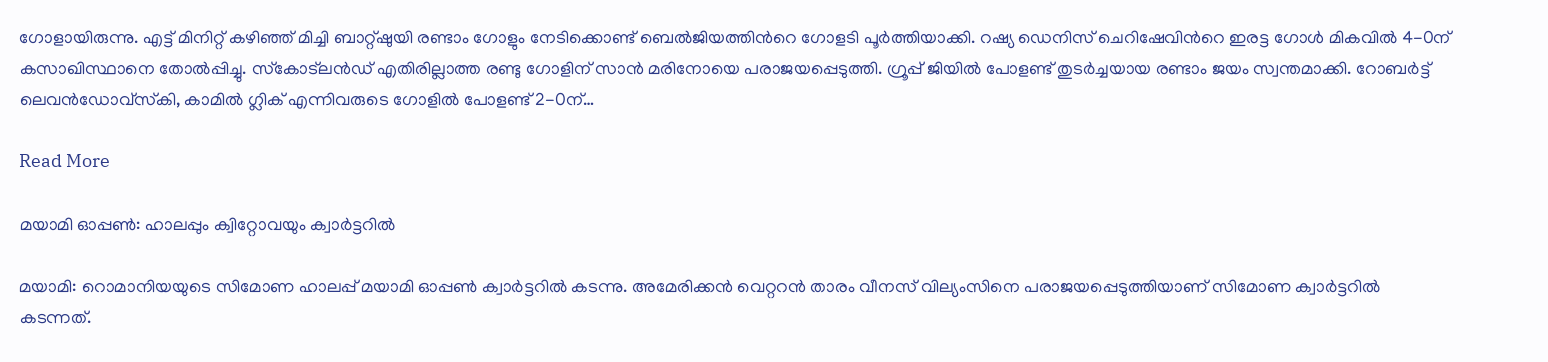ഗോളായിരുന്നു. എട്ട് മിനിറ്റ് കഴിഞ്ഞ് മിച്ചി ബാറ്റ്ഷുയി രണ്ടാം ഗോളും നേടിക്കൊണ്ട് ബെല്‍ജിയത്തിന്‍റെ ഗോളടി പൂര്‍ത്തിയാക്കി. റഷ്യ ഡെനിസ് ചെറിഷേവിന്‍റെ ഇരട്ട ഗോള്‍ മികവില്‍ 4-0ന് കസാഖിസ്ഥാനെ തോല്‍പ്പിച്ചു. സ്‌കോട്‌ലന്‍ഡ് എതിരില്ലാത്ത രണ്ടു ഗോളിന് സാന്‍ മരിനോയെ പരാജയപ്പെടുത്തി. ഗ്രൂപ്പ് ജിയില്‍ പോളണ്ട് തുടര്‍ച്ചയായ രണ്ടാം ജയം സ്വന്തമാക്കി. റോബര്‍ട്ട് ലെവന്‍ഡോവ്‌സ്‌കി, കാമില്‍ ഗ്ലിക് എന്നിവരുടെ ഗോളില്‍ പോളണ്ട് 2-0ന്…

Read More

മയാമി ഓപ്പൺ: ഹാലപ്പും ക്വിറ്റോവയും ക്വാർട്ടറിൽ

മയാമി: റൊമാനിയയുടെ സിമോണ ഹാലപ്പ് മയാമി ഓപ്പൺ ക്വാർട്ടറിൽ കടന്നു. അമേരിക്കൻ വെറ്ററൻ താരം വീനസ് വില്യംസിനെ പരാജയപ്പെടുത്തിയാണ് സിമോണ ക്വാർട്ടറിൽ കടന്നത്.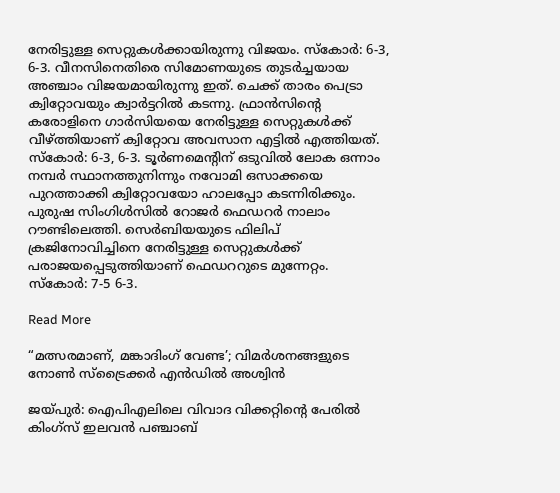നേരിട്ടുള്ള സെറ്റുകൾക്കായിരുന്നു വിജയം. സ്കോർ: 6-3, 6-3. വീനസിനെതിരെ സിമോണയുടെ തുടർച്ചയായ അഞ്ചാം വിജയമായിരുന്നു ഇത്. ചെക്ക് താരം പെട്രാ ക്വിറ്റോവയും ക്വാർട്ടറിൽ കടന്നു. ഫ്രാൻസിന്‍റെ കരോളിനെ ഗാർസിയയെ നേരിട്ടുള്ള സെറ്റുകൾക്ക് വീഴ്ത്തിയാണ് ക്വിറ്റോവ അവസാന എട്ടിൽ എത്തിയത്. സ്കോർ: 6-3, 6-3. ടൂർണമെന്‍റിന് ഒടുവിൽ ലോക ഒന്നാം നമ്പർ സ്ഥാനത്തുനിന്നും നവോമി ഒസാക്ക‍യെ പുറത്താക്കി ക്വിറ്റോവയോ ഹാലപ്പോ കടന്നിരിക്കും. പുരുഷ സിംഗിൾസിൽ റോജർ ഫെഡറർ നാലാം റൗണ്ടിലെത്തി. സെർബിയയുടെ ഫിലിപ് ക്രജിനോവിച്ചിനെ നേരിട്ടുള്ള സെറ്റുകൾക്ക് പരാജയപ്പെടുത്തിയാണ് ഫെഡററുടെ മുന്നേറ്റം. സ്കോർ: 7-5 6-3.

Read More

“മത്സരമാണ്, മങ്കാദിംഗ് വേണ്ട’; വിമർശനങ്ങളുടെ നോണ്‍ സ്ട്രൈക്കർ എൻഡിൽ അശ്വിൻ

ജയ്പുർ: ഐപിഎലിലെ വിവാദ വിക്കറ്റിന്‍റെ പേരിൽ കിംഗ്സ് ഇലവൻ പഞ്ചാബ്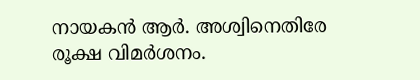നായകൻ ആർ. അശ്വിനെതിരേ രൂക്ഷ വിമർശനം.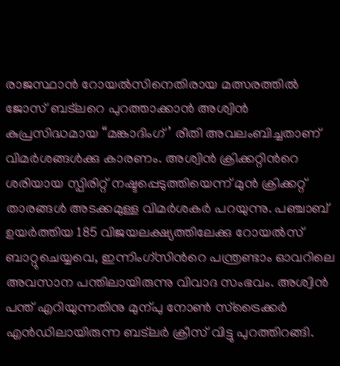രാജസ്ഥാൻ റോയൽസിനെതിരായ മത്സരത്തിൽ ജോസ് ബട്ലറെ പുറത്താക്കാൻ അശ്വിൻ കുപ്രസിദ്ധമായ “മങ്കാദിംഗ്’ രീതി അവലംബിച്ചതാണ് വിമർശങ്ങൾക്കു കാരണം. അശ്വിൻ ക്രിക്കറ്റിന്‍റെ ശരിയായ സ്പിരിറ്റ് നഷ്ടപ്പെടുത്തിയെന്ന് മുൻ ക്രിക്കറ്റ് താരങ്ങൾ അടക്കമുള്ള വിമർശകർ പറയുന്നു. പഞ്ചാബ് ഉയർത്തിയ 185 വിജയലക്ഷ്യത്തിലേക്കു റോയൽസ് ബാറ്റുചെയ്യവെ, ഇന്നിംഗ്സിന്‍റെ പന്ത്രണ്ടാം ഓവറിലെ അവസാന പന്തിലായിരുന്നു വിവാദ സംഭവം. അശ്വിൻ പന്ത് എറിയുന്നതിനു മുന്പു നോണ്‍ സ്ട്രൈക്കർ എൻഡിലായിരുന്ന ബട്ലർ ക്രീസ് വിട്ടു പുറത്തിറങ്ങി.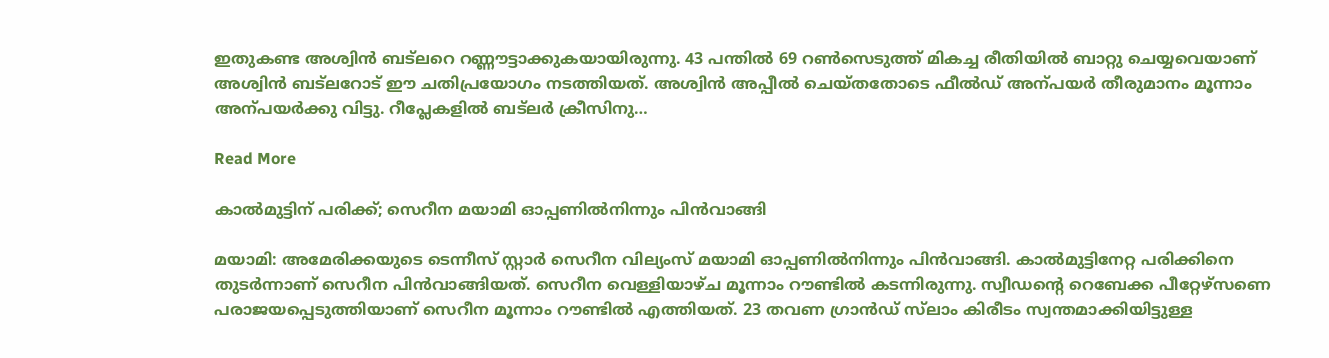ഇതുകണ്ട അശ്വിൻ ബട്ലറെ റണ്ണൗട്ടാക്കുകയായിരുന്നു. 43 പന്തിൽ 69 റണ്‍സെടുത്ത് മികച്ച രീതിയിൽ ബാറ്റു ചെയ്യവെയാണ് അശ്വിൻ ബട്ലറോട് ഈ ചതിപ്രയോഗം നടത്തിയത്. അശ്വിൻ അപ്പീൽ ചെയ്തതോടെ ഫീൽഡ് അന്പയർ തീരുമാനം മൂന്നാം അന്പയർക്കു വിട്ടു. റീപ്ലേകളിൽ ബട്ലർ ക്രീസിനു…

Read More

കാൽമുട്ടിന് പരിക്ക്; സെറീന മയാമി ഓപ്പണിൽനിന്നും പിൻവാങ്ങി

മയാമി: അമേരിക്കയുടെ ടെന്നീസ് സ്റ്റാർ സെറീന വില്യംസ് മയാമി ഓപ്പണിൽനിന്നും പിൻവാങ്ങി. കാൽമുട്ടിനേറ്റ പരിക്കിനെ തുടർന്നാണ് സെറീന പിൻവാങ്ങിയത്. സെറീന വെള്ളിയാഴ്ച മൂന്നാം റൗണ്ടിൽ കടന്നിരുന്നു. സ്വീഡന്‍റെ റെബേക്ക പീറ്റേഴ്സണെ പരാജയപ്പെടുത്തിയാണ് സെറീന മൂന്നാം റൗണ്ടിൽ എത്തിയത്. 23 തവണ ഗ്രാൻഡ് സ്‌ലാം കിരീടം സ്വന്തമാക്കിയിട്ടുള്ള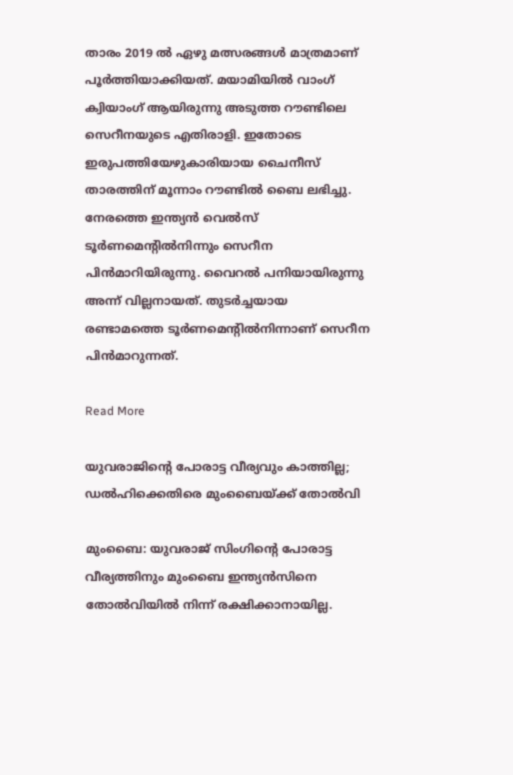താരം 2019 ൽ ഏഴു മത്സരങ്ങൾ മാത്രമാണ് പൂർത്തിയാക്കിയത്. മയാമിയിൽ വാംഗ് ക്വിയാംഗ് ആയിരുന്നു അടുത്ത റൗണ്ടിലെ സെറീനയുടെ എതിരാളി. ഇതോടെ ഇരുപത്തിയേഴുകാരിയായ ചൈനീസ് താരത്തിന് മൂന്നാം റൗണ്ടിൽ ബൈ ലഭിച്ചു. നേരത്തെ ഇന്ത്യൻ വെൽസ് ടൂർണമെന്‍റിൽനിന്നും സെറീന പിൻമാറിയിരുന്നു. വൈറൽ പനിയായിരുന്നു അന്ന് വില്ലനായത്. തുടർച്ചയായ രണ്ടാമത്തെ ടൂർണമെന്‍റിൽനിന്നാണ് സെറീന പിൻമാറുന്നത്.

Read More

യുവരാജിന്‍റെ പോരാട്ട വീര്യവും കാത്തില്ല; ഡൽഹിക്കെതിരെ മുംബൈയ്ക്ക് തോൽവി

മുംബൈ: യുവരാജ് സിംഗിന്‍റെ പോരാട്ട വീര്യത്തിനും മുംബൈ ഇന്ത്യൻസിനെ തോൽവിയിൽ നിന്ന് രക്ഷിക്കാനായില്ല.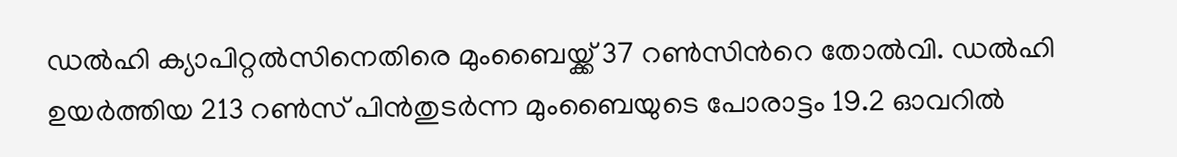ഡൽഹി ക്യാപിറ്റൽസിനെതിരെ മുംബൈയ്ക്ക് 37 റൺസിന്‍റെ തോൽവി. ഡൽഹി ഉയര്‍ത്തിയ 213 റൺസ് പിന്‍തുടര്‍ന്ന മുംബൈയുടെ പോരാട്ടം 19.2 ഓവറിൽ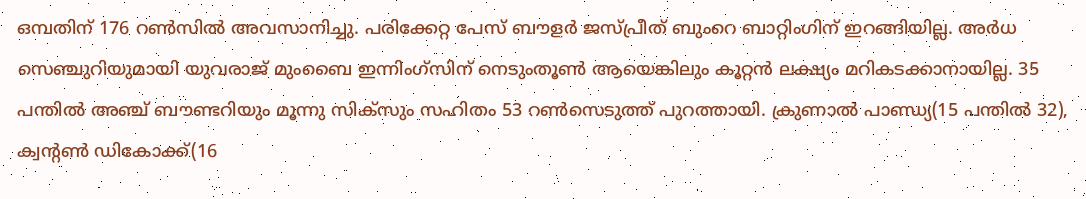ഒമ്പതിന് 176 റൺസിൽ അവസാനിച്ചു. പരിക്കേറ്റ പേസ് ബൗളർ ജസ്പ്രീത് ബുംറെ ബാറ്റിംഗിന് ഇറങ്ങിയില്ല. അർധ സെഞ്ചുറിയുമായി യുവരാജ് മുംബൈ ഇന്നിംഗ്സിന് നെടുംതൂണ്‍ ആയെങ്കിലും കൂറ്റൻ ലക്ഷ്യം മറികടക്കാനായില്ല. 35 പന്തിൽ അഞ്ച് ബൗണ്ടറിയും മൂന്നു സിക്സും സഹിതം 53 റൺസെടുത്ത് പുറത്തായി. ക്രുണാൽ പാണ്ഡ്യ(15 പന്തിൽ 32), ക്വന്‍റൺ ഡികോക്ക്(16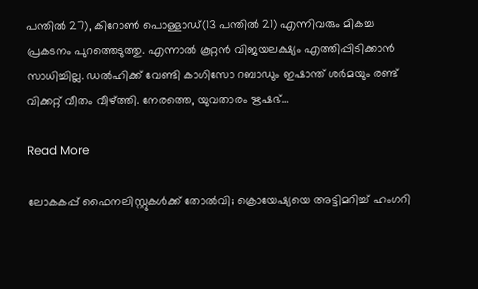പന്തിൽ 27), കിറോൺ പൊള്ളാഡ്(13 പന്തിൽ 21) എന്നിവരും മികച്ച പ്രകടനം പുറത്തെടുത്തു. എന്നാൽ കൂറ്റൻ വിജയലക്ഷ്യം എത്തിപ്പിടിക്കാൻ സാധിച്ചില്ല. ഡൽഹിക്ക് വേണ്ടി കാഗിസോ റബാഡും ഇഷാന്ത് ശർമയും രണ്ട് വിക്കറ്റ് വീതം വീഴ്ത്തി. നേരത്തെ, യുവതാരം ഋഷഭ്…

Read More

ലോകകപ്പ് ഫൈനലിസ്റ്റുകൾക്ക് തോൽവി; ക്രൊയേഷ്യയെ അട്ടിമറിച്ച് ഹംഗറി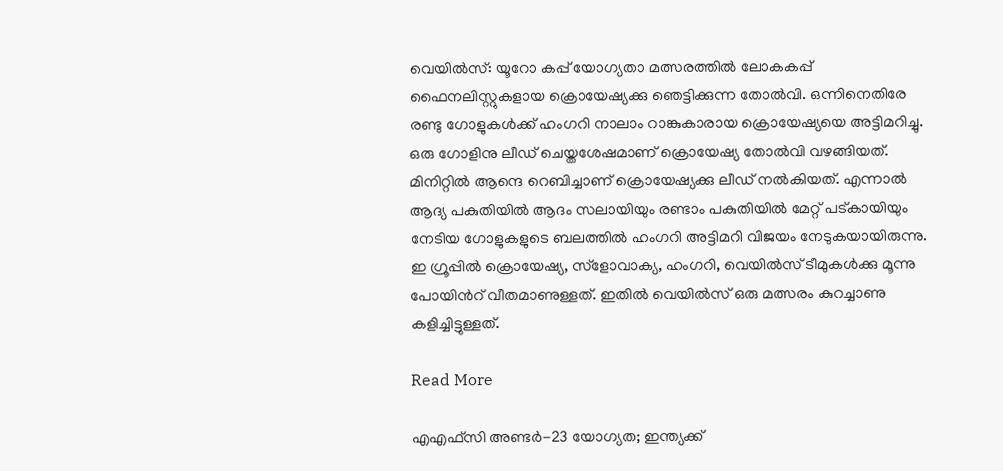വെയിൽസ്: യൂറോ കപ്പ് യോഗ്യതാ മത്സരത്തിൽ ലോകകപ്പ് ഫൈനലിസ്റ്റുകളായ ക്രൊയേഷ്യക്കു ഞെട്ടിക്കുന്ന തോൽവി. ഒന്നിനെതിരേ രണ്ടു ഗോളുകൾക്ക് ഹംഗറി നാലാം റാങ്കുകാരായ ക്രൊയേഷ്യയെ അട്ടിമറിച്ചു. ഒരു ഗോളിനു ലീഡ് ചെയ്തശേഷമാണ് ക്രൊയേഷ്യ തോൽവി വഴങ്ങിയത്. മിനിറ്റിൽ ആന്ദെ റെബിച്ചാണ് ക്രൊയേഷ്യക്കു ലീഡ് നൽകിയത്. എന്നാൽ ആദ്യ പകുതിയിൽ ആദം സലായിയും രണ്ടാം പകുതിയിൽ മേറ്റ് പട്കായിയും നേടിയ ഗോളുകളുടെ ബലത്തിൽ ഹംഗറി അട്ടിമറി വിജയം നേടുകയായിരുന്നു. ഇ ഗ്രൂപ്പിൽ ക്രൊയേഷ്യ, സ്ളോവാക്യ, ഹംഗറി, വെയിൽസ് ടീമുകൾക്കു മൂന്നു പോയിന്‍റ് വീതമാണുള്ളത്. ഇതിൽ വെയിൽസ് ഒരു മത്സരം കുറച്ചാണു കളിച്ചിട്ടുള്ളത്.

Read More

എഎഫ്സി അണ്ടര്‍-23 യോഗ്യത; ഇന്ത്യക്ക്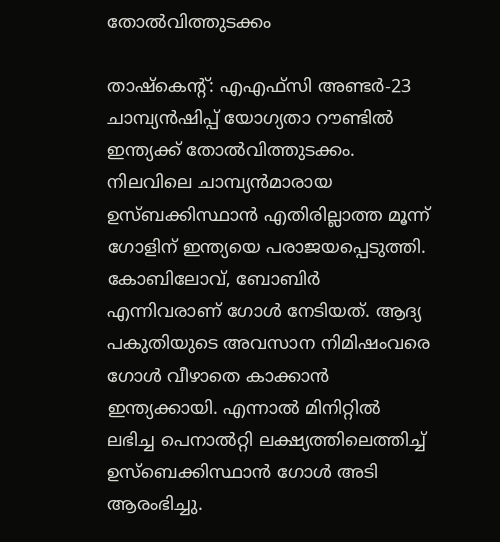തോല്‍വിത്തുടക്കം

താഷ്‌കെന്‍റ്: എഎഫ്സി അണ്ടര്‍-23 ചാമ്പ്യന്‍ഷിപ്പ് യോഗ്യതാ റൗണ്ടില്‍ ഇന്ത്യക്ക് തോല്‍വിത്തുടക്കം. നിലവിലെ ചാമ്പ്യന്‍മാരായ ഉസ്‌ബക്കിസ്ഥാന്‍ എതിരില്ലാത്ത മൂന്ന് ഗോളിന് ഇന്ത്യയെ പരാജയപ്പെടുത്തി. കോബിലോവ്, ബോബിർ എന്നിവരാണ് ഗോൾ നേടിയത്. ആദ്യ പകുതിയുടെ അവസാന നിമിഷംവരെ ഗോൾ വീഴാതെ കാക്കാൻ ഇന്ത്യക്കായി. എന്നാൽ മിനിറ്റിൽ ലഭിച്ച പെനാൽറ്റി ലക്ഷ്യത്തിലെത്തിച്ച് ഉസ്‌ബെക്കിസ്ഥാന്‍ ഗോൾ അടി ആരംഭിച്ചു.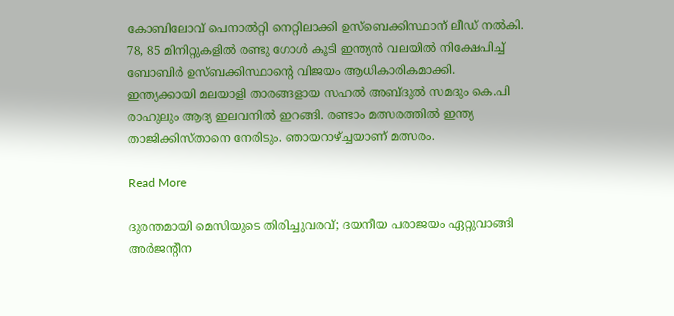കോബിലോവ് പെനാൽറ്റി നെറ്റിലാക്കി ഉസ്‌ബെക്കിസ്ഥാന് ലീഡ് നൽകി. 78, 85 മിനിറ്റുകളിൽ രണ്ടു ഗോൾ കൂടി ഇന്ത്യൻ വലയിൽ നിക്ഷേപിച്ച് ബോബിർ ഉസ്ബക്കിസ്ഥാന്‍റെ വിജയം ആധികാരികമാക്കി. ഇന്ത്യക്കായി മലയാളി താരങ്ങളായ സഹല്‍ അബ്ദുല്‍ സമദും കെ.പി രാഹുലും ആദ്യ ഇലവനില്‍ ഇറങ്ങി. രണ്ടാം മത്സരത്തില്‍ ഇന്ത്യ താജിക്കിസ്താനെ നേരിടും. ഞായറാഴ്ച്ചയാണ് മത്സരം.

Read More

ദുരന്തമായി മെസിയുടെ തിരിച്ചുവരവ്; ദയനീയ പരാജയം ഏറ്റുവാങ്ങി അർജന്‍റീന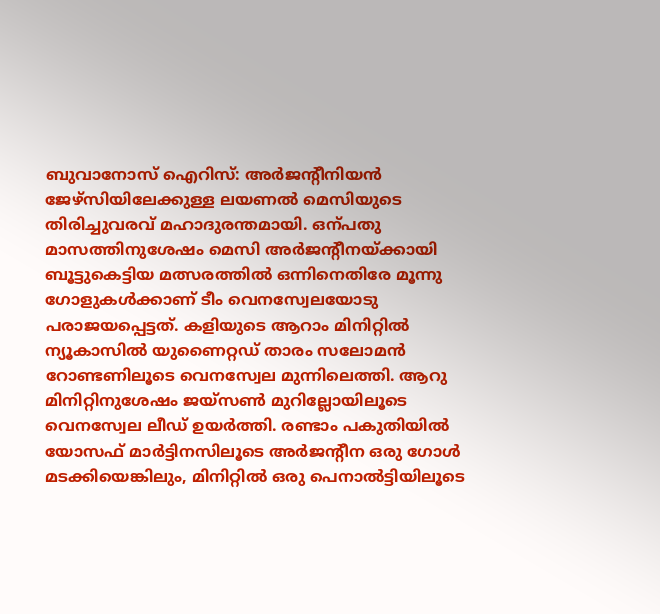ബുവാനോസ് ഐറിസ്: അർജന്‍റീനിയൻ ജേഴ്സിയിലേക്കുള്ള ലയണൽ മെസിയുടെ തിരിച്ചുവരവ് മഹാദുരന്തമായി. ഒന്പതു മാസത്തിനുശേഷം മെസി അർജന്‍റീനയ്ക്കായി ബൂട്ടുകെട്ടിയ മത്സരത്തിൽ ഒന്നിനെതിരേ മൂന്നു ഗോളുകൾക്കാണ് ടീം വെനസ്വേലയോടു പരാജയപ്പെട്ടത്. കളിയുടെ ആറാം മിനിറ്റിൽ ന്യൂകാസിൽ യുണൈറ്റഡ് താരം സലോമൻ റോണ്ടണിലൂടെ വെനസ്വേല മുന്നിലെത്തി. ആറു മിനിറ്റിനുശേഷം ജയ്സണ്‍ മുറില്ലോയിലൂടെ വെനസ്വേല ലീഡ് ഉയർത്തി. രണ്ടാം പകുതിയിൽ യോസഫ് മാർട്ടിനസിലൂടെ അർജന്‍റീന ഒരു ഗോൾ മടക്കിയെങ്കിലും, മിനിറ്റിൽ ഒരു പെനാൽട്ടിയിലൂടെ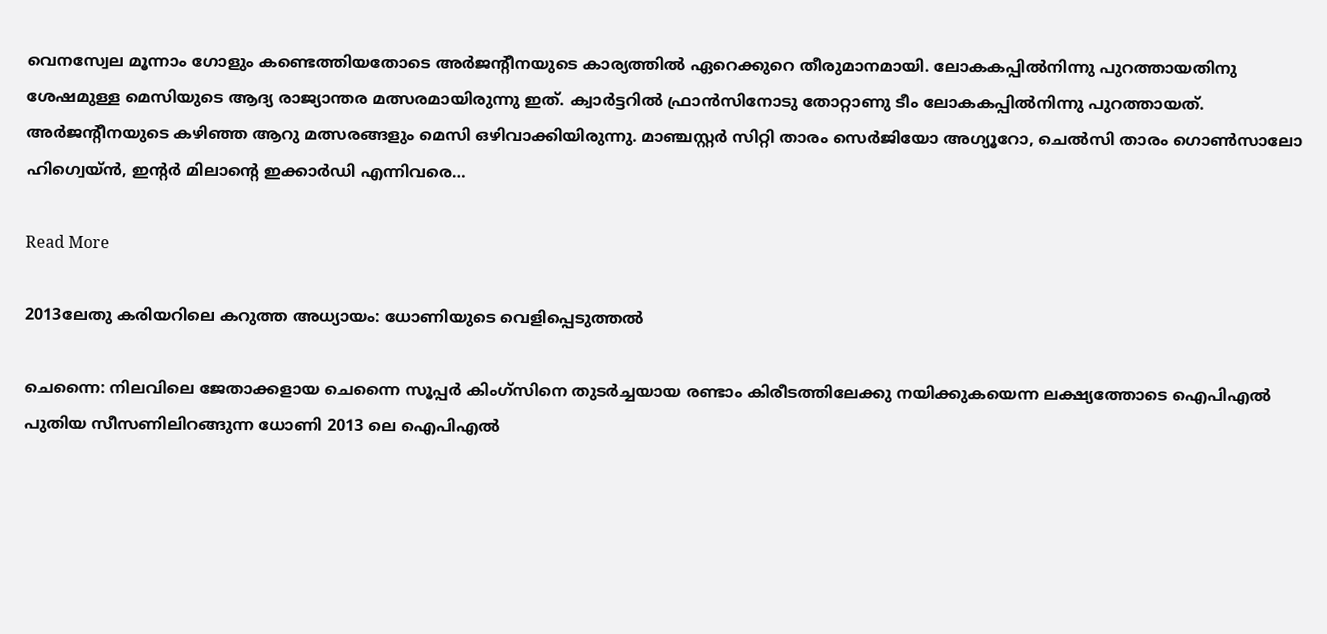വെനസ്വേല മൂന്നാം ഗോളും കണ്ടെത്തിയതോടെ അർജന്‍റീനയുടെ കാര്യത്തിൽ ഏറെക്കുറെ തീരുമാനമായി. ലോകകപ്പിൽനിന്നു പുറത്തായതിനു ശേഷമുള്ള മെസിയുടെ ആദ്യ രാജ്യാന്തര മത്സരമായിരുന്നു ഇത്. ക്വാർട്ടറിൽ ഫ്രാൻസിനോടു തോറ്റാണു ടീം ലോകകപ്പിൽനിന്നു പുറത്തായത്. അർജന്‍റീനയുടെ കഴിഞ്ഞ ആറു മത്സരങ്ങളും മെസി ഒഴിവാക്കിയിരുന്നു. മാഞ്ചസ്റ്റർ സിറ്റി താരം സെർജിയോ അഗ്യൂറോ, ചെൽസി താരം ഗൊണ്‍സാലോ ഹിഗ്വെയ്ൻ, ഇന്‍റർ മിലാന്‍റെ ഇക്കാർഡി എന്നിവരെ…

Read More

2013ലേതു കരിയറിലെ കറുത്ത അധ്യായം: ധോണിയുടെ വെളിപ്പെടുത്തല്‍

ചെന്നൈ: നിലവിലെ ജേതാക്കളായ ചെന്നൈ സൂപ്പര്‍ കിംഗ്സിനെ തുടര്‍ച്ചയായ രണ്ടാം കിരീടത്തിലേക്കു നയിക്കുകയെന്ന ലക്ഷ്യത്തോടെ ഐപിഎൽ പുതിയ സീസണിലിറങ്ങുന്ന ധോണി 2013 ലെ ഐപിഎല്‍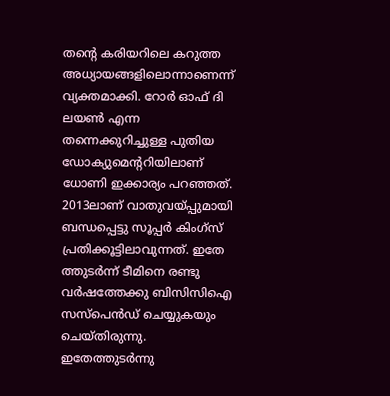തന്‍റെ കരിയറിലെ കറുത്ത അധ്യായങ്ങളിലൊന്നാണെന്ന് വ്യക്തമാക്കി. റോര്‍ ഓഫ് ദി ലയണ്‍ എന്ന തന്നെക്കുറിച്ചുള്ള പുതിയ ഡോക്യുമെന്‍ററിയിലാണ് ധോണി ഇക്കാര്യം പറഞ്ഞത്. 2013ലാണ് വാതുവയ്പ്പുമായി ബന്ധപ്പെട്ടു സൂപ്പർ കിംഗ്സ് പ്രതിക്കൂട്ടിലാവുന്നത്. ഇതേ ത്തുടർന്ന് ടീമിനെ രണ്ടു വര്‍ഷത്തേക്കു ബിസിസിഐ സസ്‌പെന്‍ഡ് ചെയ്യുകയും ചെയ്തിരുന്നു. ഇതേത്തുടര്‍ന്നു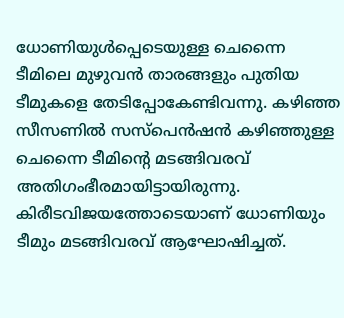ധോണിയുള്‍പ്പെടെയുള്ള ചെന്നൈ ടീമിലെ മുഴുവന്‍ താരങ്ങളും പുതിയ ടീമുകളെ തേടിപ്പോകേണ്ടിവന്നു. കഴിഞ്ഞ സീസണില്‍ സസ്‌പെന്‍ഷന്‍ കഴിഞ്ഞുള്ള ചെന്നൈ ടീമിന്‍റെ മടങ്ങിവരവ് അതിഗംഭീരമായിട്ടായിരുന്നു. കിരീടവിജയത്തോടെയാണ് ധോണിയും ടീമും മടങ്ങിവരവ് ആഘോഷിച്ചത്.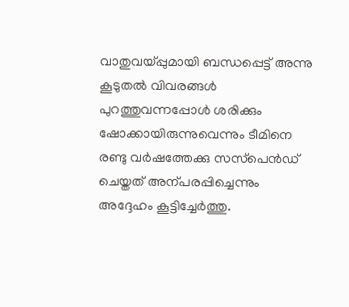വാതുവയ്പ്പുമായി ബന്ധപ്പെട്ട് അന്നു കൂടുതല്‍ വിവരങ്ങള്‍ പുറത്തുവന്നപ്പോള്‍ ശരിക്കും ഷോക്കായിരുന്നുവെന്നും ടീമിനെ രണ്ടു വര്‍ഷത്തേക്കു സസ്‌പെന്‍ഡ് ചെയ്തത് അന്പരപ്പിച്ചെന്നും അദ്ദേഹം കൂട്ടിച്ചേർത്തു.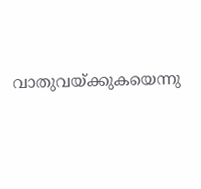വാതുവയ്ക്കുകയെന്നു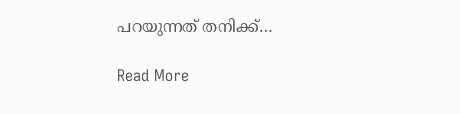പറയുന്നത് തനിക്ക്…

Read More